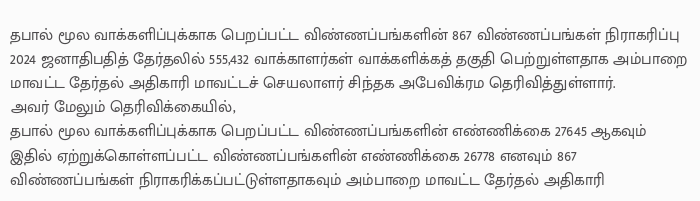தபால் மூல வாக்களிப்புக்காக பெறப்பட்ட விண்ணப்பங்களின் 867 விண்ணப்பங்கள் நிராகரிப்பு
2024 ஜனாதிபதித் தேர்தலில் 555,432 வாக்காளர்கள் வாக்களிக்கத் தகுதி பெற்றுள்ளதாக அம்பாறை மாவட்ட தேர்தல் அதிகாரி மாவட்டச் செயலாளர் சிந்தக அபேவிக்ரம தெரிவித்துள்ளார்.
அவர் மேலும் தெரிவிக்கையில்,
தபால் மூல வாக்களிப்புக்காக பெறப்பட்ட விண்ணப்பங்களின் எண்ணிக்கை 27645 ஆகவும் இதில் ஏற்றுக்கொள்ளப்பட்ட விண்ணப்பங்களின் எண்ணிக்கை 26778 எனவும் 867 விண்ணப்பங்கள் நிராகரிக்கப்பட்டுள்ளதாகவும் அம்பாறை மாவட்ட தேர்தல் அதிகாரி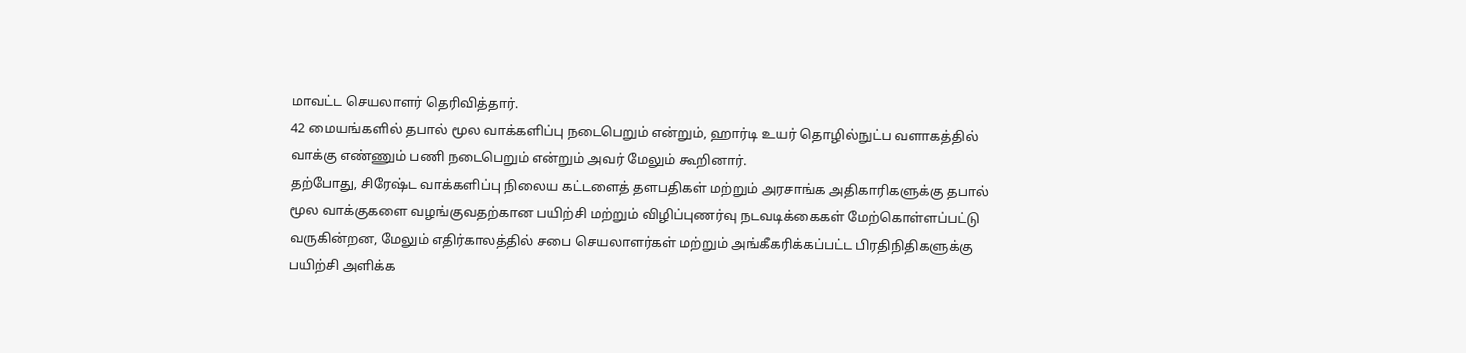மாவட்ட செயலாளர் தெரிவித்தார்.
42 மையங்களில் தபால் மூல வாக்களிப்பு நடைபெறும் என்றும், ஹார்டி உயர் தொழில்நுட்ப வளாகத்தில் வாக்கு எண்ணும் பணி நடைபெறும் என்றும் அவர் மேலும் கூறினார்.
தற்போது, சிரேஷ்ட வாக்களிப்பு நிலைய கட்டளைத் தளபதிகள் மற்றும் அரசாங்க அதிகாரிகளுக்கு தபால் மூல வாக்குகளை வழங்குவதற்கான பயிற்சி மற்றும் விழிப்புணர்வு நடவடிக்கைகள் மேற்கொள்ளப்பட்டு வருகின்றன, மேலும் எதிர்காலத்தில் சபை செயலாளர்கள் மற்றும் அங்கீகரிக்கப்பட்ட பிரதிநிதிகளுக்கு பயிற்சி அளிக்க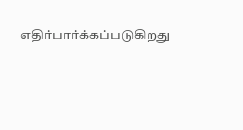எதிர்பார்க்கப்படுகிறது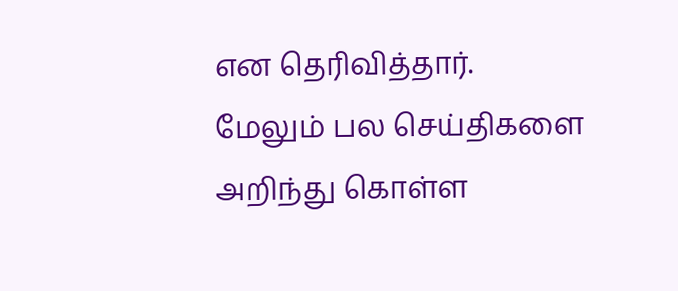என தெரிவித்தார்.
மேலும் பல செய்திகளை அறிந்து கொள்ள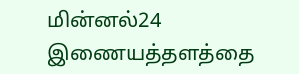மின்னல்24 இணையத்தளத்தை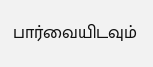பார்வையிடவும்